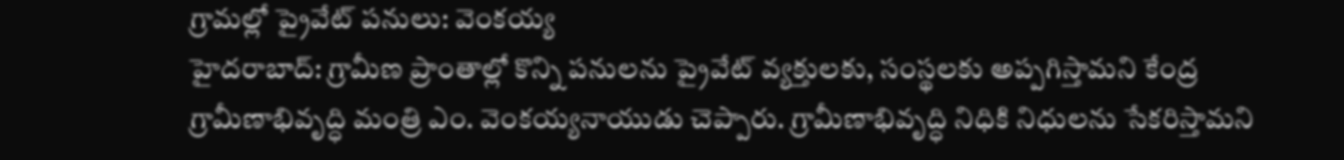గ్రామల్లో ప్రైవేట్ పనులు: వెంకయ్య
హైదరాబాద్: గ్రామీణ ప్రాంతాల్లో కొన్ని పనులను ప్రైవేట్ వ్యక్తులకు, సంస్థలకు అప్పగిస్తామని కేంద్ర గ్రామీణాభివృద్ధి మంత్రి ఎం. వెంకయ్యనాయుడు చెప్పారు. గ్రామీణాభివృద్ధి నిధికి నిధులను సేకరిస్తామని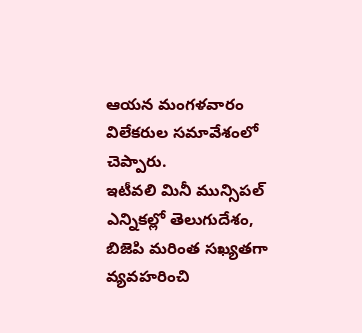ఆయన మంగళవారం విలేకరుల సమావేశంలో చెప్పారు.
ఇటీవలి మినీ మున్సిపల్ ఎన్నికల్లో తెలుగుదేశం, బిజెపి మరింత సఖ్యతగా వ్యవహరించి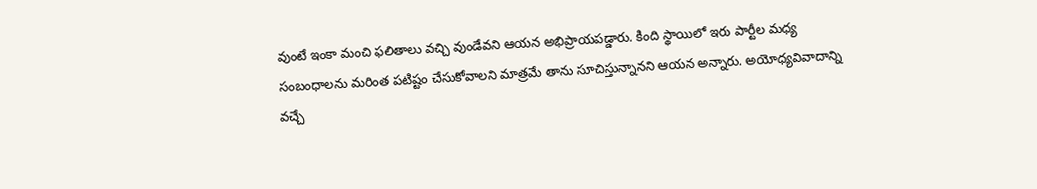వుంటే ఇంకా మంచి ఫలితాలు వచ్చి వుండేవని ఆయన అభిప్రాయపడ్డారు. కింది స్థాయిలో ఇరు పార్టీల మధ్య సంబంధాలను మరింత పటిష్టం చేసుకోవాలని మాత్రమే తాను సూచిస్తున్నానని ఆయన అన్నారు. అయోధ్యవివాదాన్ని వచ్చే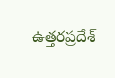ఉత్తరప్రదేశ్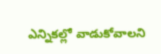ఎన్నికల్లో వాడుకోవాలని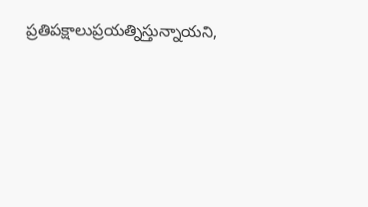ప్రతిపక్షాలుప్రయత్నిస్తున్నాయని,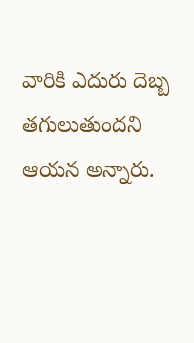వారికి ఎదురు దెబ్బ తగులుతుందని ఆయన అన్నారు.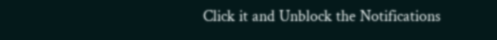Click it and Unblock the Notifications